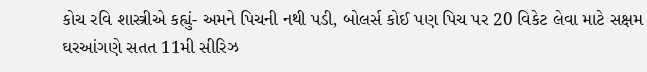કોચ રવિ શાસ્ત્રીએ કહ્યું- અમને પિચની નથી પડી, બોલર્સ કોઈ પણ પિચ પર 20 વિકેટ લેવા માટે સક્ષમ
ઘરઆંગણે સતત 11મી સીરિઝ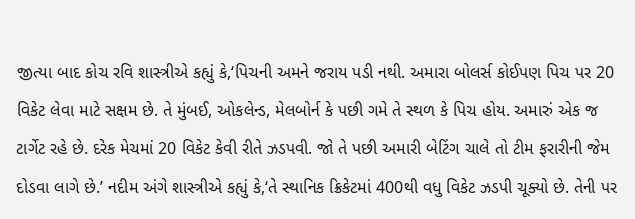જીત્યા બાદ કોચ રવિ શાસ્ત્રીએ કહ્યું કે,‘પિચની અમને જરાય પડી નથી. અમારા બોલર્સ કોઈપણ પિચ પર 20 વિકેટ લેવા માટે સક્ષમ છે. તે મુંબઈ, ઓકલેન્ડ, મેલબોર્ન કે પછી ગમે તે સ્થળ કે પિચ હોય. અમારું એક જ ટાર્ગેટ રહે છે. દરેક મેચમાં 20 વિકેટ કેવી રીતે ઝડપવી. જો તે પછી અમારી બેટિંગ ચાલે તો ટીમ ફરારીની જેમ દોડવા લાગે છે.’ નદીમ અંગે શાસ્ત્રીએ કહ્યું કે,‘તે સ્થાનિક ક્રિકેટમાં 400થી વધુ વિકેટ ઝડપી ચૂક્યો છે. તેની પર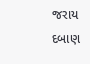જરાય દબાણ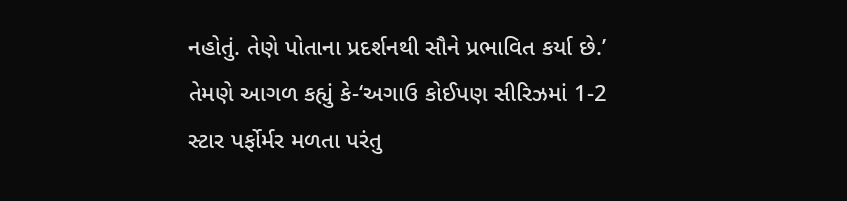નહોતું. તેણે પોતાના પ્રદર્શનથી સૌને પ્રભાવિત કર્યા છે.’ તેમણે આગળ કહ્યું કે-‘અગાઉ કોઈપણ સીરિઝમાં 1-2 સ્ટાર પર્ફોર્મર મળતા પરંતુ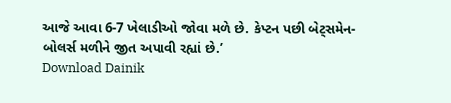આજે આવા 6-7 ખેલાડીઓ જોવા મળે છે. કેપ્ટન પછી બેટ્સમેન- બોલર્સ મળીને જીત અપાવી રહ્યાં છે.’
Download Dainik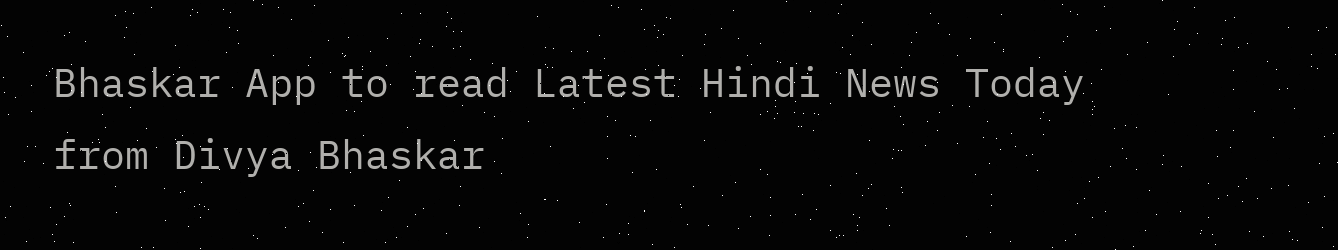Bhaskar App to read Latest Hindi News Today
from Divya Bhaskar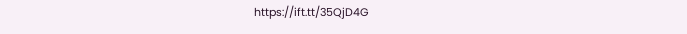https://ift.tt/35QjD4G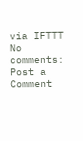via IFTTT
No comments:
Post a Comment